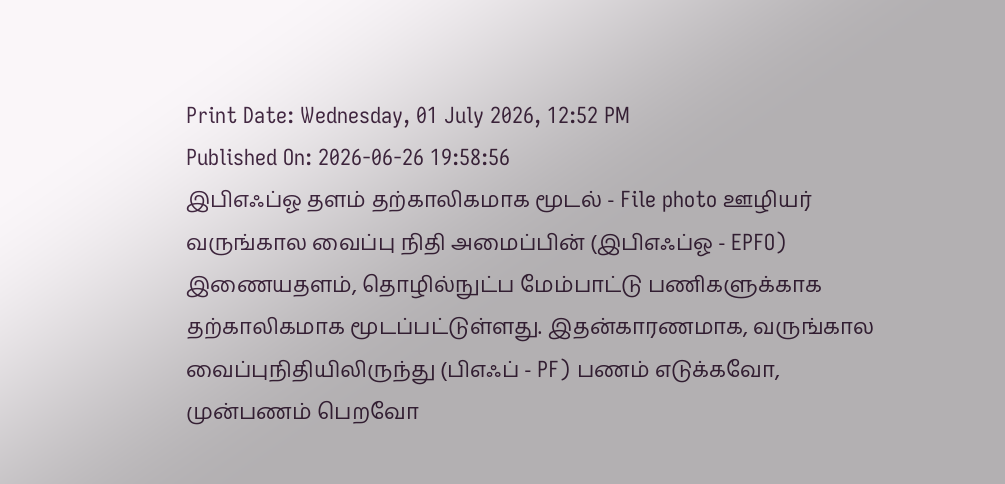Print Date: Wednesday, 01 July 2026, 12:52 PM
Published On: 2026-06-26 19:58:56
இபிஎஃப்ஓ தளம் தற்காலிகமாக மூடல் - File photo ஊழியர் வருங்கால வைப்பு நிதி அமைப்பின் (இபிஎஃப்ஓ - EPFO) இணையதளம், தொழில்நுட்ப மேம்பாட்டு பணிகளுக்காக தற்காலிகமாக மூடப்பட்டுள்ளது. இதன்காரணமாக, வருங்கால வைப்புநிதியிலிருந்து (பிஎஃப் - PF) பணம் எடுக்கவோ, முன்பணம் பெறவோ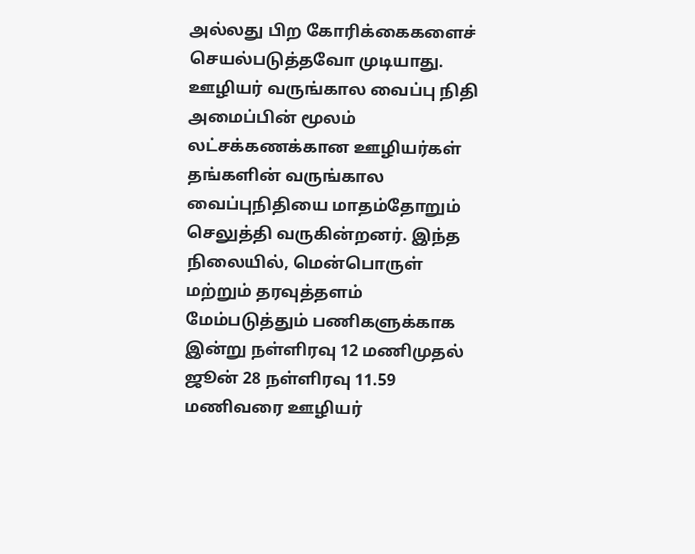அல்லது பிற கோரிக்கைகளைச் செயல்படுத்தவோ முடியாது. ஊழியர் வருங்கால வைப்பு நிதி அமைப்பின் மூலம் லட்சக்கணக்கான ஊழியர்கள் தங்களின் வருங்கால வைப்புநிதியை மாதம்தோறும் செலுத்தி வருகின்றனர். இந்த நிலையில், மென்பொருள் மற்றும் தரவுத்தளம் மேம்படுத்தும் பணிகளுக்காக இன்று நள்ளிரவு 12 மணிமுதல் ஜூன் 28 நள்ளிரவு 11.59 மணிவரை ஊழியர்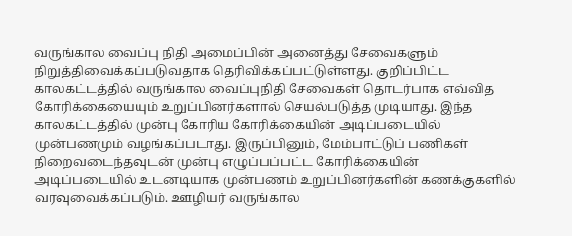வருங்கால வைப்பு நிதி அமைப்பின் அனைத்து சேவைகளும் நிறுத்திவைக்கப்படுவதாக தெரிவிக்கப்பட்டுள்ளது. குறிப்பிட்ட காலகட்டத்தில் வருங்கால வைப்புநிதி சேவைகள் தொடர்பாக எவ்வித கோரிக்கையையும் உறுப்பினர்களால் செயல்படுத்த முடியாது. இந்த காலகட்டத்தில் முன்பு கோரிய கோரிக்கையின் அடிப்படையில் முன்பணமும் வழங்கப்படாது. இருப்பினும், மேம்பாட்டுப் பணிகள் நிறைவடைந்தவுடன் முன்பு எழுப்பப்பட்ட கோரிக்கையின் அடிப்படையில் உடனடியாக முன்பணம் உறுப்பினர்களின் கணக்குகளில் வரவுவைக்கப்படும். ஊழியர் வருங்கால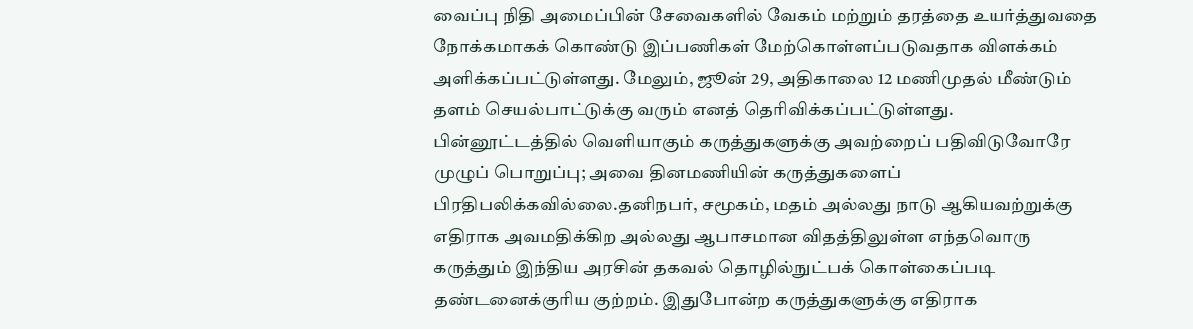வைப்பு நிதி அமைப்பின் சேவைகளில் வேகம் மற்றும் தரத்தை உயர்த்துவதை நோக்கமாகக் கொண்டு இப்பணிகள் மேற்கொள்ளப்படுவதாக விளக்கம் அளிக்கப்பட்டுள்ளது. மேலும், ஜூன் 29, அதிகாலை 12 மணிமுதல் மீண்டும் தளம் செயல்பாட்டுக்கு வரும் எனத் தெரிவிக்கப்பட்டுள்ளது. பின்னூட்டத்தில் வெளியாகும் கருத்துகளுக்கு அவற்றைப் பதிவிடுவோரே முழுப் பொறுப்பு; அவை தினமணியின் கருத்துகளைப் பிரதிபலிக்கவில்லை.தனிநபர், சமூகம், மதம் அல்லது நாடு ஆகியவற்றுக்கு எதிராக அவமதிக்கிற அல்லது ஆபாசமான விதத்திலுள்ள எந்தவொரு கருத்தும் இந்திய அரசின் தகவல் தொழில்நுட்பக் கொள்கைப்படி தண்டனைக்குரிய குற்றம். இதுபோன்ற கருத்துகளுக்கு எதிராக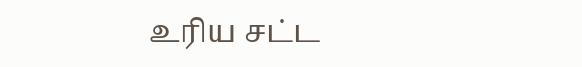உரிய சட்ட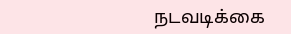நடவடிக்கை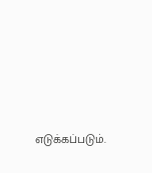எடுக்கப்படும்.